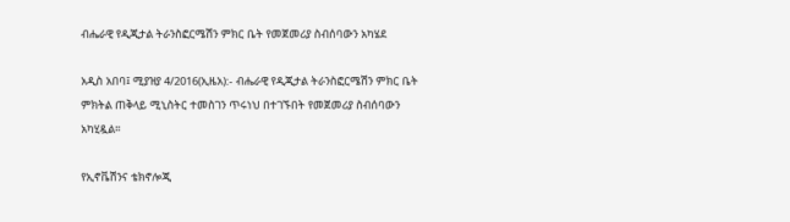ብሔራዊ የዲጂታል ትራንስፎርሜሽን ምክር ቤት የመጀመሪያ ስብሰባውን አካሄደ

አዲስ አበባ፤ ሚያዝያ 4/2016(ኢዜአ):- ብሔራዊ የዲጂታል ትራንስፎርሜሽን ምክር ቤት ምክትል ጠቅላይ ሚኒስትር ተመስገን ጥሩነህ በተገኙበት የመጀመሪያ ስብሰባውን አካሂዷል።

የኢኖቬሽንና ቴክኖሎጂ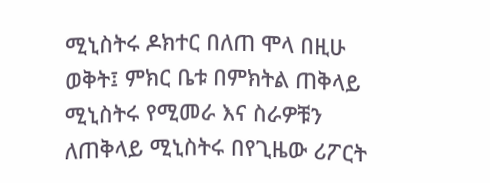ሚኒስትሩ ዶክተር በለጠ ሞላ በዚሁ ወቅት፤ ምክር ቤቱ በምክትል ጠቅላይ ሚኒስትሩ የሚመራ እና ስራዎቹን ለጠቅላይ ሚኒስትሩ በየጊዜው ሪፖርት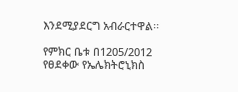እንደሚያደርግ አብራርተዋል፡፡

የምክር ቤቱ በ1205/2012 የፀደቀው የኤሌክትሮኒክስ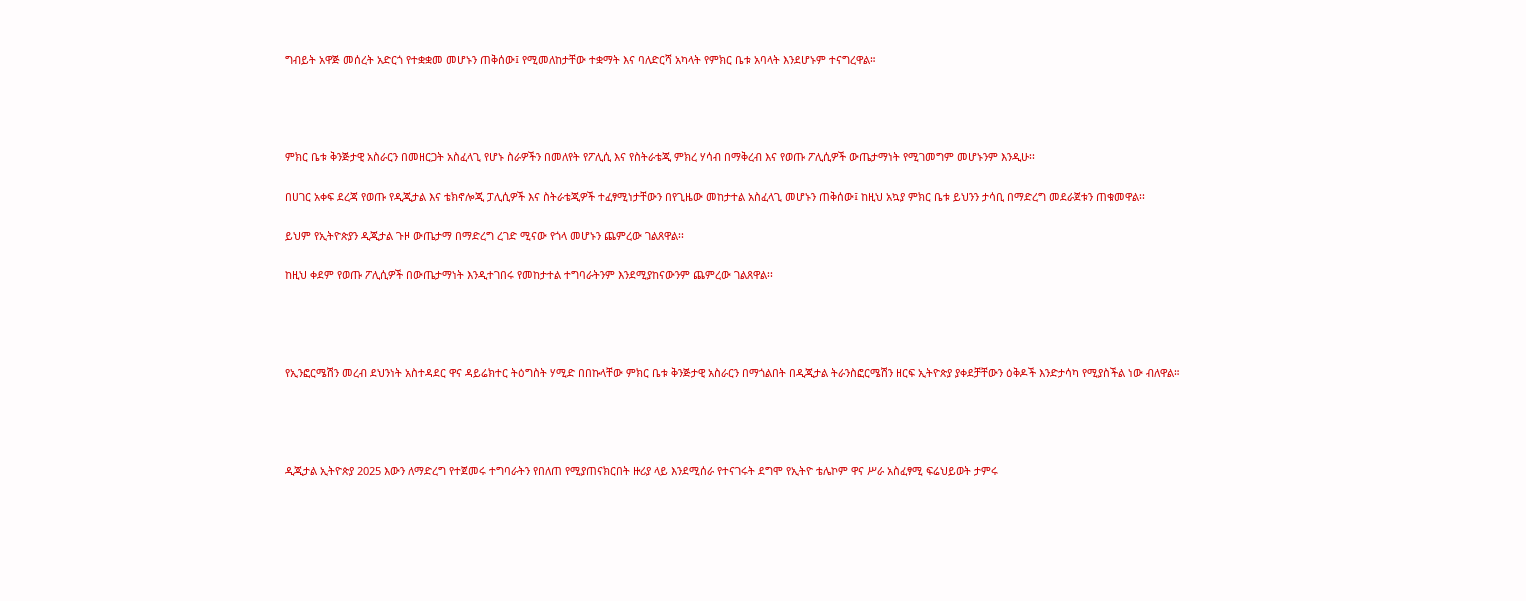ግብይት አዋጅ መሰረት አድርጎ የተቋቋመ መሆኑን ጠቅሰው፤ የሚመለከታቸው ተቋማት እና ባለድርሻ አካላት የምክር ቤቱ አባላት እንደሆኑም ተናግረዋል።




ምክር ቤቱ ቅንጅታዊ አስራርን በመዘርጋት አስፈላጊ የሆኑ ስራዎችን በመለየት የፖሊሲ እና የስትራቴጂ ምክረ ሃሳብ በማቅረብ እና የወጡ ፖሊሲዎች ውጤታማነት የሚገመግም መሆኑንም እንዲሁ፡፡

በሀገር አቀፍ ደረጃ የወጡ የዲጂታል እና ቴክኖሎጂ ፓሊሲዎች እና ስትራቴጂዎች ተፈፃሚነታቸውን በየጊዜው መከታተል አስፈላጊ መሆኑን ጠቅሰው፤ ከዚህ አኳያ ምክር ቤቱ ይህንን ታሳቢ በማድረግ መደራጀቱን ጠቁመዋል፡፡

ይህም የኢትዮጵያን ዲጂታል ጉዞ ውጤታማ በማድረግ ረገድ ሚናው የጎላ መሆኑን ጨምረው ገልጸዋል፡፡

ከዚህ ቀደም የወጡ ፖሊሲዎች በውጤታማነት እንዲተገበሩ የመከታተል ተግባራትንም እንደሚያከናውንም ጨምረው ገልጸዋል፡፡




የኢንፎርሜሽን መረብ ደህንነት አስተዳደር ዋና ዳይሬክተር ትዕግስት ሃሚድ በበኩላቸው ምክር ቤቱ ቅንጅታዊ አስራርን በማጎልበት በዲጂታል ትራንስፎርሜሽን ዘርፍ ኢትዮጵያ ያቀደቻቸውን ዕቅዶች እንድታሳካ የሚያስችል ነው ብለዋል።




ዲጂታል ኢትዮጵያ 2025 እውን ለማድረግ የተጀመሩ ተግባራትን የበለጠ የሚያጠናክርበት ዙሪያ ላይ እንደሚሰራ የተናገሩት ደግሞ የኢትዮ ቴሌኮም ዋና ሥራ አስፈፃሚ ፍሬህይወት ታምሩ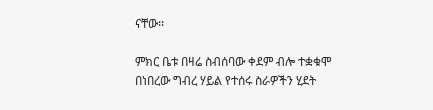ናቸው፡፡

ምክር ቤቱ በዛሬ ስብሰባው ቀደም ብሎ ተቋቁሞ በነበረው ግብረ ሃይል የተሰሩ ስራዎችን ሂደት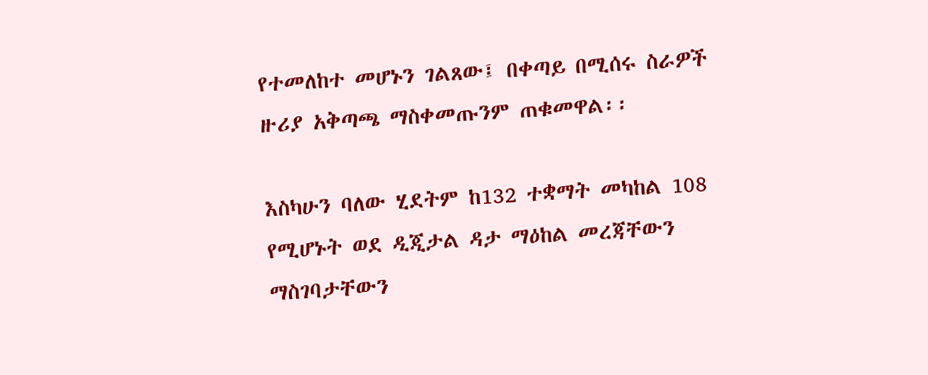የተመለከተ መሆኑን ገልጸው፤ በቀጣይ በሚሰሩ ስራዎች ዙሪያ አቅጣጫ ማስቀመጡንም ጠቁመዋል፡፡

እስካሁን ባለው ሂደትም ከ132 ተቋማት መካከል 108 የሚሆኑት ወደ ዲጂታል ዳታ ማዕከል መረጃቸውን ማስገባታቸውን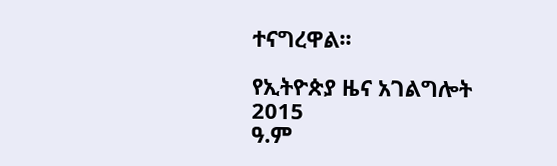ተናግረዋል፡፡

የኢትዮጵያ ዜና አገልግሎት
2015
ዓ.ም